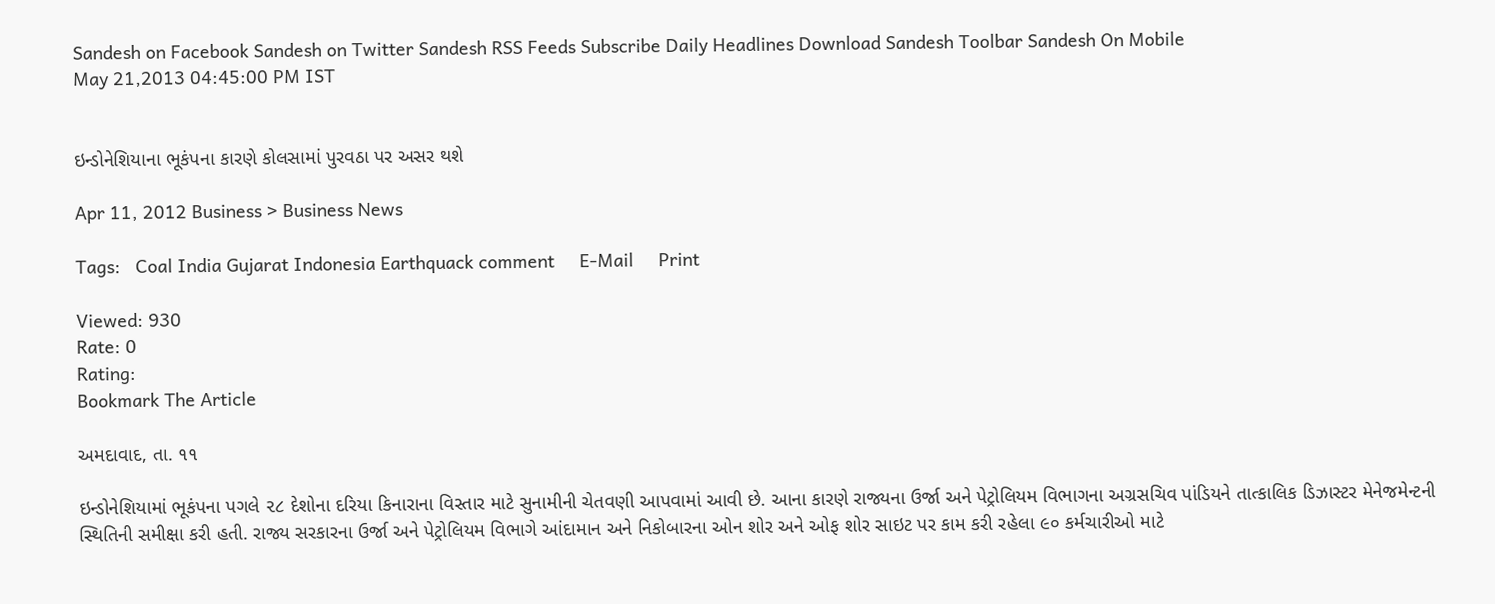Sandesh on Facebook Sandesh on Twitter Sandesh RSS Feeds Subscribe Daily Headlines Download Sandesh Toolbar Sandesh On Mobile
May 21,2013 04:45:00 PM IST


ઇન્ડોનેશિયાના ભૂકંપના કારણે કોલસામાં પુરવઠા પર અસર થશે

Apr 11, 2012 Business > Business News

Tags:   Coal India Gujarat Indonesia Earthquack comment     E-Mail     Print

Viewed: 930
Rate: 0
Rating:
Bookmark The Article

અમદાવાદ, તા. ૧૧

ઇન્ડોનેશિયામાં ભૂકંપના પગલે ૨૮ દેશોના દરિયા કિનારાના વિસ્તાર માટે સુનામીની ચેતવણી આપવામાં આવી છે. આના કારણે રાજ્યના ઉર્જા અને પેટ્રોલિયમ વિભાગના અગ્રસચિવ પાંડિયને તાત્કાલિક ડિઝાસ્ટર મેનેજમેન્ટની સ્થિતિની સમીક્ષા કરી હતી. રાજ્ય સરકારના ઉર્જા અને પેટ્રોલિયમ વિભાગે આંદામાન અને નિકોબારના ઓન શોર અને ઓફ શોર સાઇટ પર કામ કરી રહેલા ૯૦ કર્મચારીઓ માટે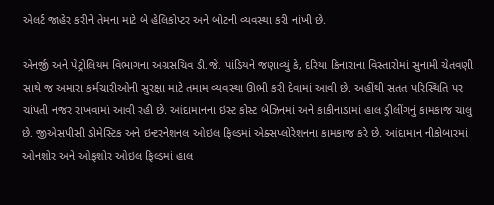એલર્ટ જાહેર કરીને તેમના માટે બે હેલિકોપ્ટર અને બોટની વ્યવસ્થા કરી નાંખી છે.

એનર્જી અને પેટ્રોલિયમ વિભાગના અગ્રસચિવ ડી.જે. પાંડિયને જણાવ્યું કે, દરિયા કિનારાના વિસ્તારોમાં સુનામી ચેતવણી સાથે જ અમારા કર્મચારીઓની સુરક્ષા માટે તમામ વ્યવસ્થા ઊભી કરી દેવામાં આવી છે. અહીંથી સતત પરિસ્થિતિ પર ચાંપતી નજર રાખવામાં આવી રહી છે. આંદામાનના ઇસ્ટ કોસ્ટ બેઝિનમાં અને કાકીનાડામાં હાલ ડ્રીલીંગનું કામકાજ ચાલુ છે. જીએસપીસી ડોમેસ્ટિક અને ઇન્ટરનેશનલ ઓઇલ ફિલ્ડમાં એક્સપ્લોરેશનના કામકાજ કરે છે. આંદામાન નીકોબારમાં ઓનશોર અને ઓફશોર ઓઇલ ફિલ્ડમાં હાલ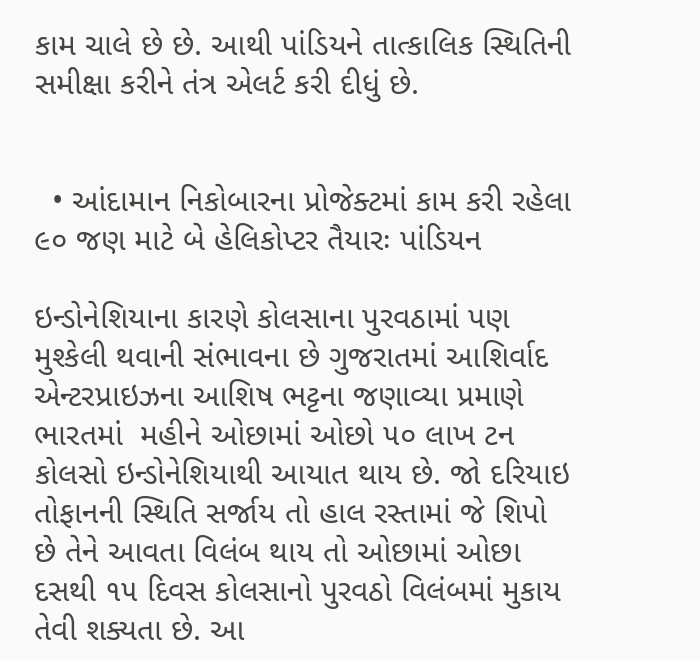કામ ચાલે છે છે. આથી પાંડિયને તાત્કાલિક સ્થિતિની સમીક્ષા કરીને તંત્ર એલર્ટ કરી દીધું છે.


  • આંદામાન નિકોબારના પ્રોજેક્ટમાં કામ કરી રહેલા ૯૦ જણ માટે બે હેલિકોપ્ટર તૈયારઃ પાંડિયન

ઇન્ડોનેશિયાના કારણે કોલસાના પુરવઠામાં પણ મુશ્કેલી થવાની સંભાવના છે ગુજરાતમાં આશિર્વાદ એન્ટરપ્રાઇઝના આશિષ ભટ્ટના જણાવ્યા પ્રમાણે ભારતમાં  મહીને ઓછામાં ઓછો ૫૦ લાખ ટન કોલસો ઇન્ડોનેશિયાથી આયાત થાય છે. જો દરિયાઇ તોફાનની સ્થિતિ સર્જાય તો હાલ રસ્તામાં જે શિપો છે તેને આવતા વિલંબ થાય તો ઓછામાં ઓછા દસથી ૧૫ દિવસ કોલસાનો પુરવઠો વિલંબમાં મુકાય તેવી શક્યતા છે. આ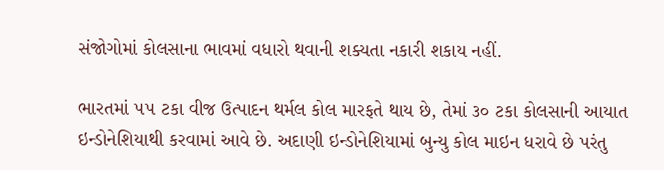સંજોગોમાં કોલસાના ભાવમાં વધારો થવાની શક્યતા નકારી શકાય નહીં.

ભારતમાં ૫૫ ટકા વીજ ઉત્પાદન થર્મલ કોલ મારફતે થાય છે, તેમાં ૩૦ ટકા કોલસાની આયાત ઇન્ડોનેશિયાથી કરવામાં આવે છે. અદાણી ઇન્ડોનેશિયામાં બુન્યુ કોલ માઇન ધરાવે છે પરંતુ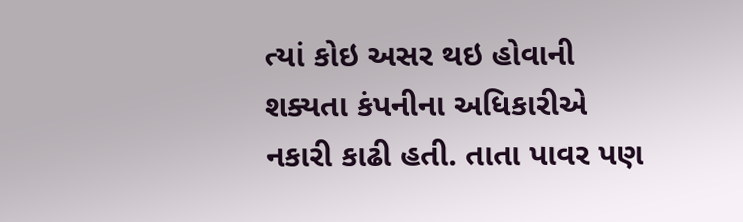ત્યાં કોઇ અસર થઇ હોવાની શક્યતા કંપનીના અધિકારીએ નકારી કાઢી હતી. તાતા પાવર પણ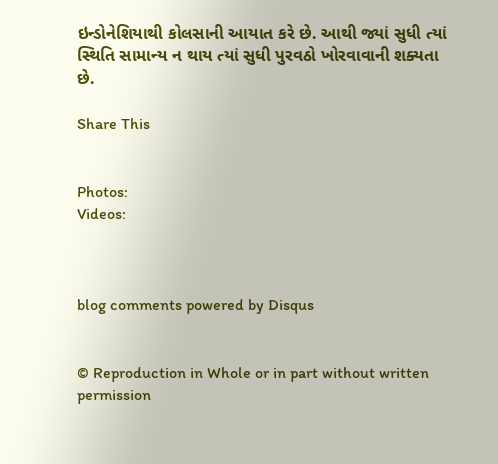ઇન્ડોનેશિયાથી કોલસાની આયાત કરે છે. આથી જ્યાં સુધી ત્યાં સ્થિતિ સામાન્ય ન થાય ત્યાં સુધી પુરવઠો ખોરવાવાની શક્યતા છે.

Share This


Photos:
Videos:



blog comments powered by Disqus


© Reproduction in Whole or in part without written permission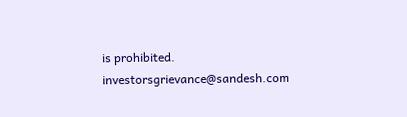is prohibited.
investorsgrievance@sandesh.com